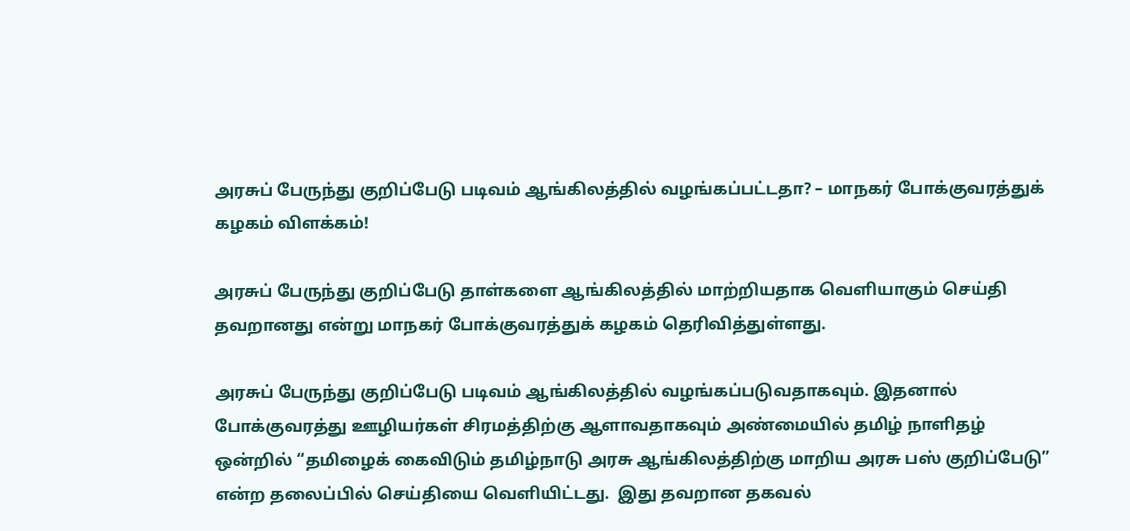அரசுப் பேருந்து குறிப்பேடு படிவம் ஆங்கிலத்தில் வழங்கப்பட்டதா? – மாநகர் போக்குவரத்துக் கழகம் விளக்கம்!

அரசுப் பேருந்து குறிப்பேடு தாள்களை ஆங்கிலத்தில் மாற்றியதாக வெளியாகும் செய்தி தவறானது என்று மாநகர் போக்குவரத்துக் கழகம் தெரிவித்துள்ளது.

அரசுப் பேருந்து குறிப்பேடு படிவம் ஆங்கிலத்தில் வழங்கப்படுவதாகவும். இதனால் போக்குவரத்து ஊழியர்கள் சிரமத்திற்கு ஆளாவதாகவும் அண்மையில் தமிழ் நாளிதழ் ஒன்றில் “தமிழைக் கைவிடும் தமிழ்நாடு அரசு ஆங்கிலத்திற்கு மாறிய அரசு பஸ் குறிப்பேடு” என்ற தலைப்பில் செய்தியை வெளியிட்டது.  இது தவறான தகவல்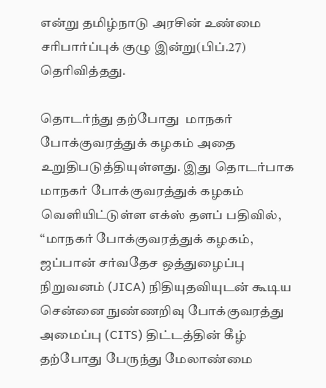என்று தமிழ்நாடு அரசின் உண்மை சரிபார்ப்புக் குழு இன்று(பிப்.27) தெரிவித்தது.

தொடர்ந்து தற்போது  மாநகர் போக்குவரத்துக் கழகம் அதை உறுதிபடுத்தியுள்ளது. இது தொடர்பாக மாநகர் போக்குவரத்துக் கழகம் வெளியிட்டுள்ள எக்ஸ் தளப் பதிவில்,  “மாநகர் போக்குவரத்துக் கழகம், ஜப்பான் சர்வதேச ஒத்துழைப்பு நிறுவனம் (JICA) நிதியுதவியுடன் கூடிய சென்னை நுண்ணறிவு போக்குவரத்து அமைப்பு (CITS) திட்டத்தின் கீழ் தற்போது பேருந்து மேலாண்மை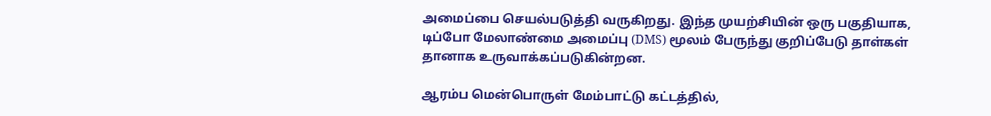அமைப்பை செயல்படுத்தி வருகிறது. இந்த முயற்சியின் ஒரு பகுதியாக, டிப்போ மேலாண்மை அமைப்பு (DMS) மூலம் பேருந்து குறிப்பேடு தாள்கள் தானாக உருவாக்கப்படுகின்றன.

ஆரம்ப மென்பொருள் மேம்பாட்டு கட்டத்தில்,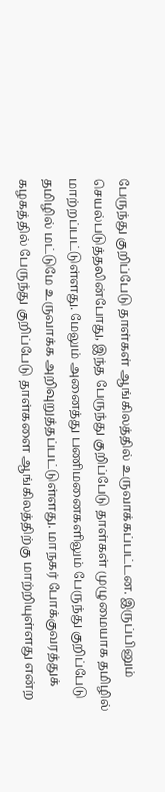பேருந்து குறிப்பேடு தாள்கள் ஆங்கிலத்தில் உருவாக்கப்பட்டன. இருப்பினும் செயல்படுத்தலின்போது, இந்த பேருந்து குறிப்பேடு தாள்கள் முழுமையாக தமிழில் மாற்றப்பட்டுள்ளது. மேலும் அனைத்து பணிமனைகளிலும் பேருந்து குறிப்பேடு தமிழில் மட்டுமே உருவாக்க அறிவுறுத்தப்பட்டுள்ளது. மாநகர் போக்குவரத்துக் கழகத்தில் பேருந்து குறிப்பேடு தாள்களை ஆங்கிலத்திற்கு மாற்றியுள்ளது என்ற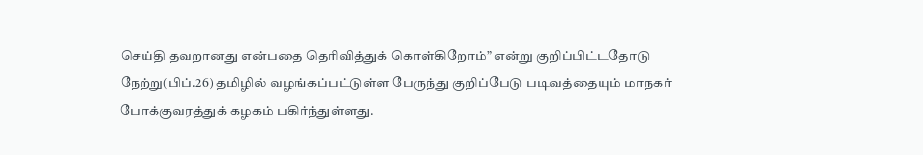செய்தி தவறானது என்பதை தெரிவித்துக் கொள்கிறோம்” என்று குறிப்பிட்டதோடு நேற்று(பிப்.26) தமிழில் வழங்கப்பட்டுள்ள பேருந்து குறிப்பேடு படிவத்தையும் மாநகர் போக்குவரத்துக் கழகம் பகிர்ந்துள்ளது.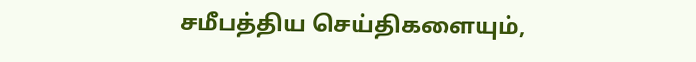சமீபத்திய செய்திகளையும்,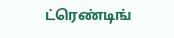ட்ரெண்டிங்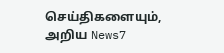செய்திகளையும், அறிய News7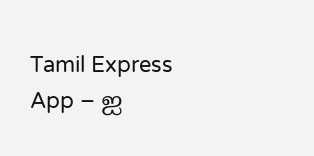Tamil Express App – ஐ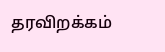தரவிறக்கம்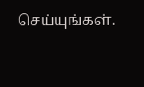செய்யுங்கள்.